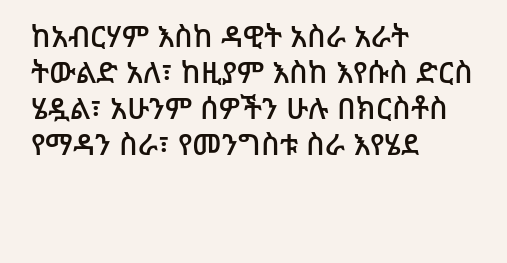ከአብርሃም እስከ ዳዊት አስራ አራት ትውልድ አለ፣ ከዚያም እስከ እየሱስ ድርስ ሄዷል፣ አሁንም ሰዎችን ሁሉ በክርስቶስ የማዳን ስራ፣ የመንግስቱ ስራ እየሄደ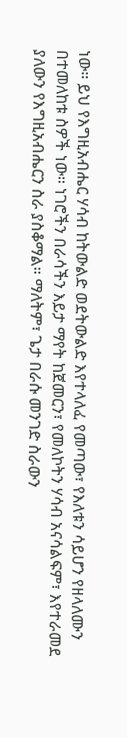ነው። ይህ የእግዚአብሔር ሃሳብ ከትውልድ ወደትውልድ እየተላለፈ የመጣው፣ የእለቱን ሳይሆን የዘላለሙን በተመለከቱ ስዎች ነው። ነገሮችን በራሳችን እይታ ማየት ከጀመርን፣ የመለኮትን ሃሳብ አናሳልፍም፣ እየተራመደ ያለውን የእግዚአብሔርን ስራ ያስቆማል። ማለትም፣ ጌታ በራሱ መንገድ ስራውን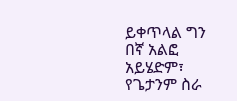ይቀጥላል ግን በኛ አልፎ አይሄድም፣ የጌታንም ስራ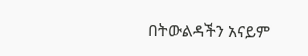በትውልዳችን አናይም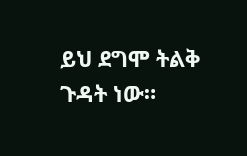ይህ ደግሞ ትልቅ ጉዳት ነው።